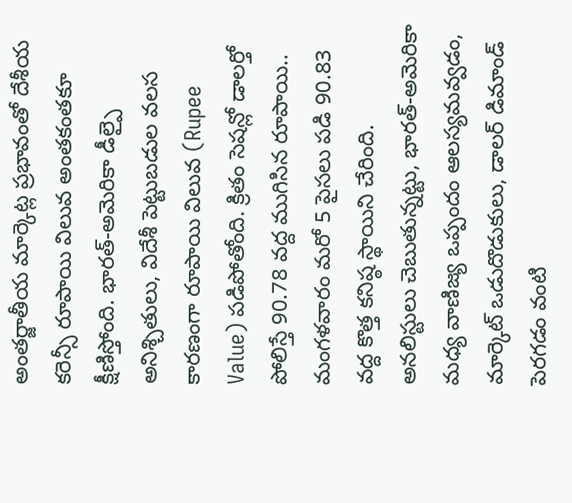అంతర్జాతీయ మార్కెట్ల ప్రభావంతో దేశీయ కరెన్సీ రూపాయి విలువ అంతకంతకూ క్షీణిస్తోంది. భారత్-అమెరికా డీల్పై అనిశ్చితులు, విదేశీ పెట్టుబడుల వలస కారణంగా రూపాయి విలువ (Rupee Value) పడిపోతోంది. క్రితం సెషన్లో డాలర్తో పోలిస్తే 90.78 వద్ద ముగిసిన రూపాయి.. మంగళవారం మరో 5 పైసలు పడి 90.83 వద్ద కొత్త కనిష్ఠ స్థాయిని చేరింది.
అనలిస్టులు చెబుతున్నట్టు, భారత్-అమెరికా మధ్య వాణిజ్య ఒప్పందం ఆలస్యమవ్వడం, మార్కెట్ ఒడుదొడుకులు, డాలర్ డిమాండ్ పెరగడం వంటి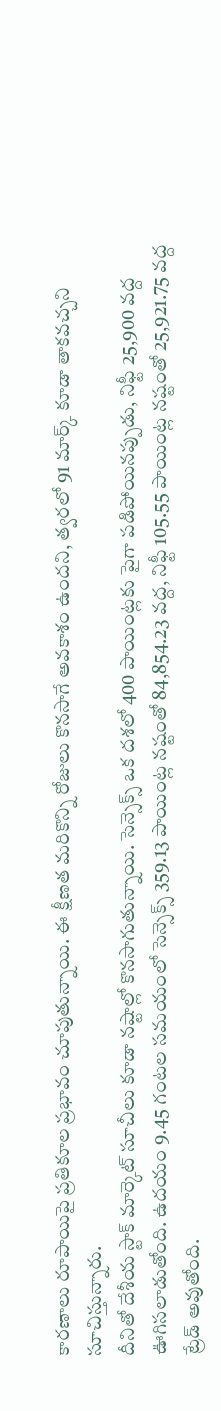కారణాలు రూపాయిపై ప్రతికూల ప్రభావం చూపుతున్నాయి. ఈ క్షీణత మరికొన్ని రోజులు కొనసాగే అవకాశం ఉందని, త్వరలో 91 మార్క్ కూడా తాకవచ్చని సూచిస్తున్నారు.
దీనితో దేశీయ స్టాక్ మార్కెట్ సూచీలు కూడా నష్టాల్లో కొనసాగుతున్నాయి. సెన్సెక్స్ ఒక దశలో 400 పాయింట్లకు పైగా పడిపోయినప్పుడు, నిఫ్టీ 25,900 వద్ద ఊగిసలాడుతోంది. ఉదయం 9.45 గంటల సమయంలో సెన్సెక్స్ 359.13 పాయింట్ల నష్టంతో 84,854.23 వద్ద, నిఫ్టీ 105.55 పాయింట్ల నష్టంతో 25,921.75 వద్ద ట్రేడ్ అవుతోంది.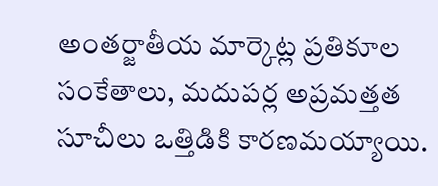అంతర్జాతీయ మార్కెట్ల ప్రతికూల సంకేతాలు, మదుపర్ల అప్రమత్తత సూచీలు ఒత్తిడికి కారణమయ్యాయి.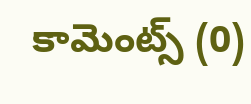కామెంట్స్ (0)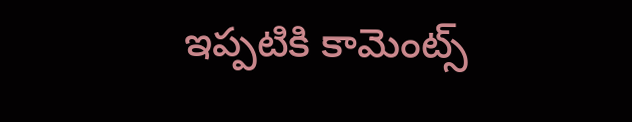ఇప్పటికి కామెంట్స్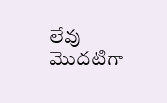లేవు
మొదటిగా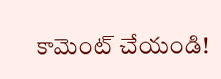కామెంట్ చేయండి!